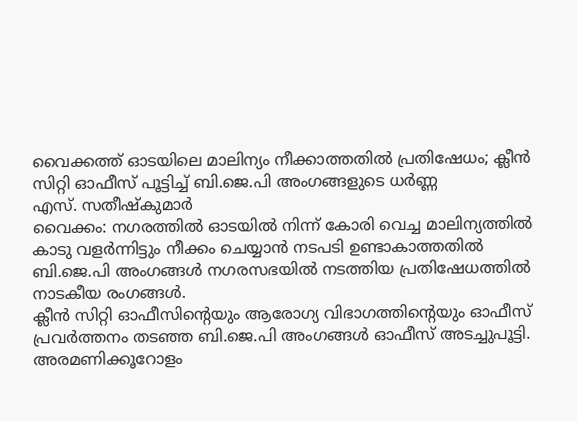വൈക്കത്ത് ഓടയിലെ മാലിന്യം നീക്കാത്തതിൽ പ്രതിഷേധം; ക്ലീൻ സിറ്റി ഓഫീസ് പൂട്ടിച്ച് ബി.ജെ.പി അംഗങ്ങളുടെ ധർണ്ണ
എസ്. സതീഷ്കുമാർ
വൈക്കം: നഗരത്തിൽ ഓടയിൽ നിന്ന് കോരി വെച്ച മാലിന്യത്തിൽ കാടു വളർന്നിട്ടും നീക്കം ചെയ്യാൻ നടപടി ഉണ്ടാകാത്തതിൽ ബി.ജെ.പി അംഗങ്ങൾ നഗരസഭയിൽ നടത്തിയ പ്രതിഷേധത്തിൽ നാടകീയ രംഗങ്ങൾ.
ക്ലീൻ സിറ്റി ഓഫീസിന്റെയും ആരോഗ്യ വിഭാഗത്തിന്റെയും ഓഫീസ് പ്രവർത്തനം തടഞ്ഞ ബി.ജെ.പി അംഗങ്ങൾ ഓഫീസ് അടച്ചുപൂട്ടി. അരമണിക്കൂറോളം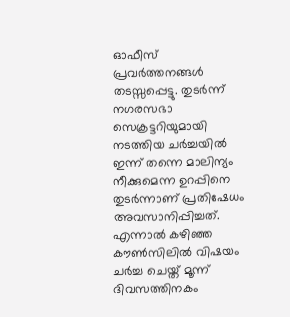ഓഫീസ് പ്രവർത്തനങ്ങൾ തടസ്സപ്പെട്ടു. തുടർന്ന് നഗരസഭാ സെക്രട്ടറിയുമായി നടത്തിയ ചർച്ചയിൽ ഇന്ന് തന്നെ മാലിന്യം നീക്കുമെന്ന ഉറപ്പിനെ തുടർന്നാണ് പ്രതിഷേധം അവസാനിപ്പിച്ചത്. എന്നാൽ കഴിഞ്ഞ കൗൺസിലിൽ വിഷയം ചർച്ച ചെയ്ത് മൂന്ന് ദിവസത്തിനകം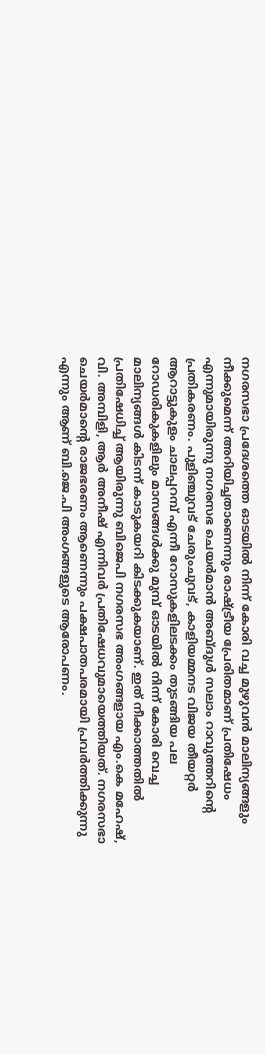നഗരസഭാ പ്രദേശത്തെ ഓടയിൽ നിന്ന് കോരി വച്ച മുഴുവൻ മാലിന്യങ്ങളും നീക്കുമെന്ന് അറിയിച്ചതാണെന്നും രാഷ്ട്രീയ പ്രേരിതമാണ് പ്രതിഷേധം എന്നുമായിരുന്നു നഗരസഭ ചെയർമാൻ അബ്ദുൾ സലാം റാവുത്തറിന്റെ പ്രതികരണം. പുളിഞ്ചുവട് ചേരുംചുവട്, കാളിയമ്മനട വിജയ തീയറ്റർ ആറാട്ടുകുളം ചാലപ്പറമ്പ് എന്നീ റോസുകളിലടക്കം തുടങ്ങിയ പല റോഡരികുകളിലും മാസങ്ങൾക്കു മുമ്പ് ഓടയിൽ നിന്ന് കോരി വെച്ച മാലിന്യങ്ങൾ കിടന്ന് കാടുകയറി കിടക്കുകയാണ്. ഇത് നീക്കാത്തതിൽ പ്രതിഷേധിച്ച് ആയിരുന്നു ബിജെപി നഗരസഭ അംഗങ്ങളായ എം.കെ മഹേഷ്, വി. അമ്പിളി, ആർ അനീഷ് എന്നിവർ പ്രതിഷേധവുമായെത്തിയത്. നഗരസഭാ ചെയർമാൻ്റെ രാജഭരണം ആണെന്നും പക്ഷപാതപരമായി പ്രവർത്തിക്കുന്നു എന്നും ആണ് ബി.ജെ.പി അംഗങ്ങളുടെ ആരോപണം.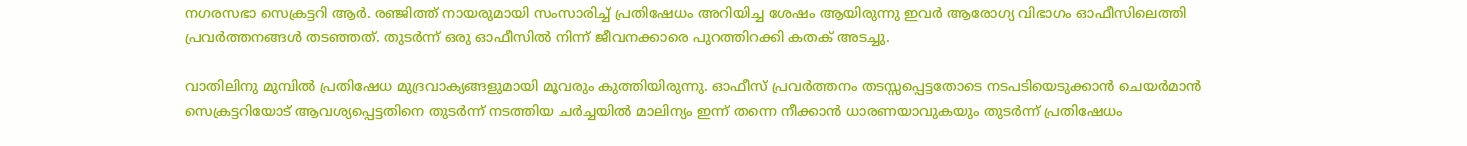നഗരസഭാ സെക്രട്ടറി ആർ. രഞ്ജിത്ത് നായരുമായി സംസാരിച്ച് പ്രതിഷേധം അറിയിച്ച ശേഷം ആയിരുന്നു ഇവർ ആരോഗ്യ വിഭാഗം ഓഫീസിലെത്തി പ്രവർത്തനങ്ങൾ തടഞ്ഞത്. തുടർന്ന് ഒരു ഓഫീസിൽ നിന്ന് ജീവനക്കാരെ പുറത്തിറക്കി കതക് അടച്ചു.

വാതിലിനു മുമ്പിൽ പ്രതിഷേധ മുദ്രവാക്യങ്ങളുമായി മൂവരും കുത്തിയിരുന്നു. ഓഫീസ് പ്രവർത്തനം തടസ്സപ്പെട്ടതോടെ നടപടിയെടുക്കാൻ ചെയർമാൻ സെക്രട്ടറിയോട് ആവശ്യപ്പെട്ടതിനെ തുടർന്ന് നടത്തിയ ചർച്ചയിൽ മാലിന്യം ഇന്ന് തന്നെ നീക്കാൻ ധാരണയാവുകയും തുടർന്ന് പ്രതിഷേധം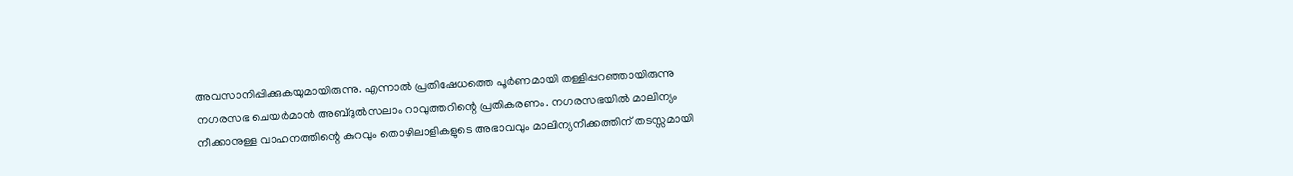അവസാനിപ്പിക്കുകയുമായിരുന്നു. എന്നാൽ പ്രതിഷേധത്തെ പൂർണമായി തള്ളിപ്പറഞ്ഞായിരുന്നു നഗരസഭ ചെയർമാൻ അബ്ദുൽസലാം റാവുത്തറിന്റെ പ്രതികരണം. നഗരസഭയിൽ മാലിന്യം നീക്കാനുള്ള വാഹനത്തിന്റെ കുറവും തൊഴിലാളികളുടെ അഭാവവും മാലിന്യനീക്കത്തിന് തടസ്സമായി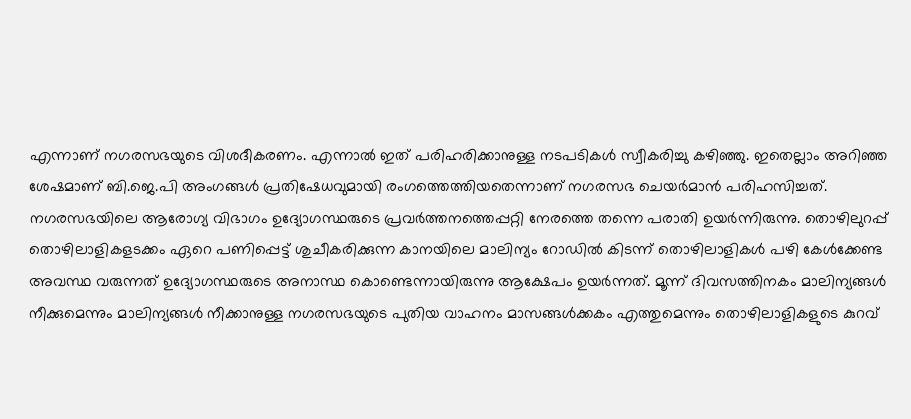എന്നാണ് നഗരസഭയുടെ വിശദീകരണം. എന്നാൽ ഇത് പരിഹരിക്കാനുള്ള നടപടികൾ സ്വീകരിച്ചു കഴിഞ്ഞു. ഇതെല്ലാം അറിഞ്ഞ ശേഷമാണ് ബി.ജെ.പി അംഗങ്ങൾ പ്രതിഷേധവുമായി രംഗത്തെത്തിയതെന്നാണ് നഗരസഭ ചെയർമാൻ പരിഹസിച്ചത്. നഗരസഭയിലെ ആരോഗ്യ വിഭാഗം ഉദ്യോഗസ്ഥരുടെ പ്രവർത്തനത്തെപ്പറ്റി നേരത്തെ തന്നെ പരാതി ഉയർന്നിരുന്നു. തൊഴിലുറപ്പ് തൊഴിലാളികളടക്കം ഏറെ പണിപ്പെട്ട് ശുചീകരിക്കുന്ന കാനയിലെ മാലിന്യം റോഡിൽ കിടന്ന് തൊഴിലാളികൾ പഴി കേൾക്കേണ്ട അവസ്ഥ വരുന്നത് ഉദ്യോഗസ്ഥരുടെ അനാസ്ഥ കൊണ്ടെന്നായിരുന്നു ആക്ഷേപം ഉയർന്നത്. മൂന്ന് ദിവസത്തിനകം മാലിന്യങ്ങൾ നീക്കുമെന്നും മാലിന്യങ്ങൾ നീക്കാനുള്ള നഗരസഭയുടെ പുതിയ വാഹനം മാസങ്ങൾക്കകം എത്തുമെന്നും തൊഴിലാളികളുടെ കുറവ്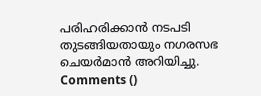പരിഹരിക്കാൻ നടപടി തുടങ്ങിയതായും നഗരസഭ ചെയർമാൻ അറിയിച്ചു.
Comments ()